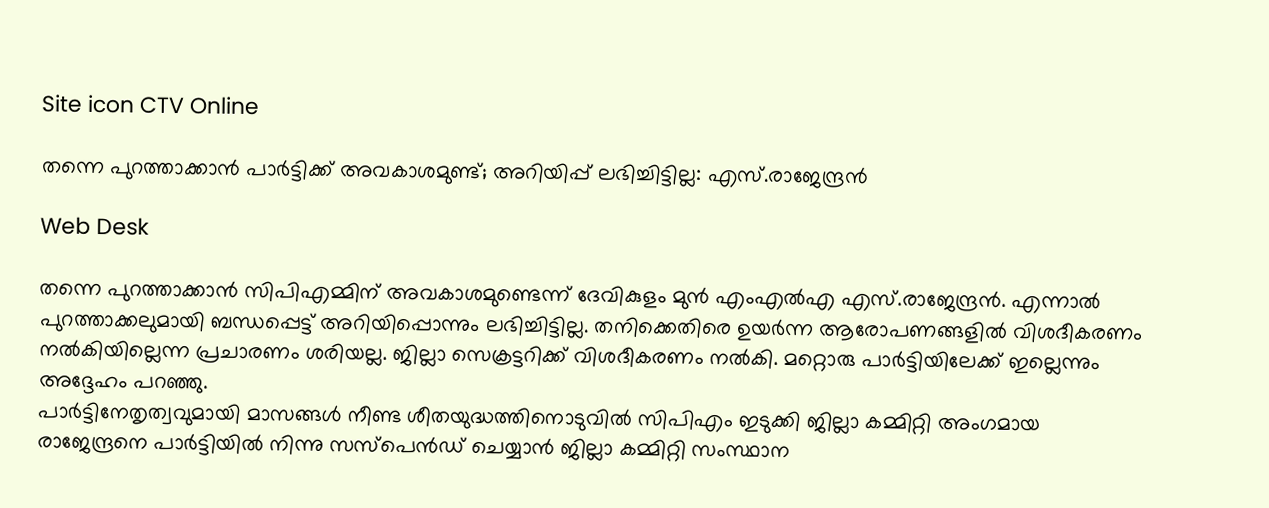Site icon CTV Online

തന്നെ പുറത്താക്കാന്‍ പാർട്ടിക്ക് അവകാശമുണ്ട്; അറിയിപ്പ് ലഭിച്ചിട്ടില്ല: എസ്.രാജേന്ദ്രൻ

Web Desk

തന്നെ പുറത്താക്കാന്‍ സിപിഎമ്മിന് അവകാശമുണ്ടെന്ന് ദേവികുളം മുന്‍ എംഎല്‍എ എസ്.രാജേന്ദ്രന്‍. എന്നാല്‍ പുറത്താക്കലുമായി ബന്ധപ്പെട്ട് അറിയിപ്പൊന്നും ലഭിച്ചിട്ടില്ല. തനിക്കെതിരെ ഉയര്‍ന്ന ആരോപണങ്ങളില്‍ വിശദീകരണം നല്‍കിയില്ലെന്ന പ്രചാരണം ശരിയല്ല. ജില്ലാ സെക്രട്ടറിക്ക് വിശദീകരണം നല്‍കി. മറ്റൊരു പാര്‍ട്ടിയിലേക്ക് ഇല്ലെന്നും അദ്ദേഹം പറഞ്ഞു.
പാർട്ടിനേതൃത്വവുമായി മാസങ്ങൾ നീണ്ട ശീതയുദ്ധത്തിനൊടുവിൽ സിപിഎം ഇടുക്കി ജില്ലാ കമ്മിറ്റി അംഗമായ രാജേന്ദ്രനെ പാർട്ടിയിൽ നിന്നു സസ്പെൻഡ് ചെയ്യാൻ ജില്ലാ കമ്മിറ്റി സംസ്ഥാന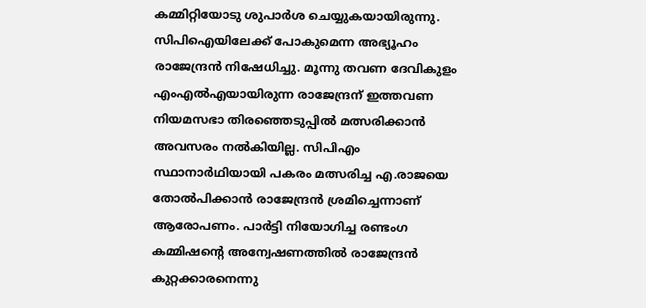കമ്മിറ്റിയോടു ശുപാർശ ചെയ്യുകയായിരുന്നു. സിപിഐയിലേക്ക് പോകുമെന്ന അഭ്യൂഹം രാജേന്ദ്രൻ നിഷേധിച്ചു. മൂന്നു തവണ ദേവികുളം എംഎൽഎയായിരുന്ന രാജേന്ദ്രന് ഇത്തവണ നിയമസഭാ തിരഞ്ഞെടുപ്പിൽ മത്സരിക്കാൻ അവസരം നൽകിയില്ല. സിപിഎം സ്ഥാനാർഥിയായി പകരം മത്സരിച്ച എ.രാജയെ തോൽപിക്കാൻ രാജേന്ദ്രൻ ശ്രമിച്ചെന്നാണ് ആരോപണം. പാർട്ടി നിയോഗിച്ച രണ്ടംഗ കമ്മിഷന്റെ അന്വേഷണത്തിൽ രാജേന്ദ്രൻ കുറ്റക്കാരനെന്നു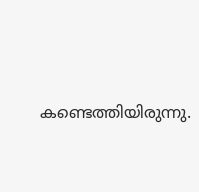കണ്ടെത്തിയിരുന്നു.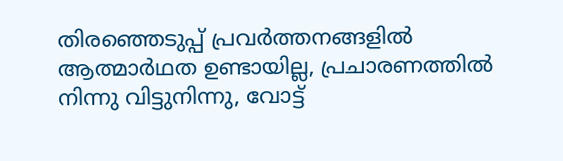തിരഞ്ഞെടുപ്പ് പ്രവർത്തനങ്ങളിൽ ആത്മാർഥത ഉണ്ടായില്ല, പ്രചാരണത്തിൽ നിന്നു വിട്ടുനിന്നു, വോട്ട്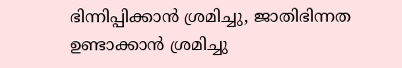ഭിന്നിപ്പിക്കാൻ ശ്രമിച്ചു, ജാതിഭിന്നത ഉണ്ടാക്കാൻ ശ്രമിച്ചു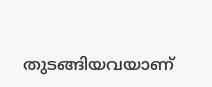തുടങ്ങിയവയാണ്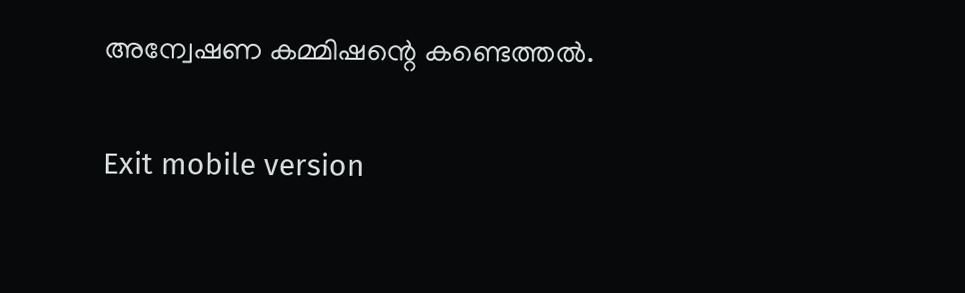അന്വേഷണ കമ്മിഷന്റെ കണ്ടെത്തൽ.

Exit mobile version